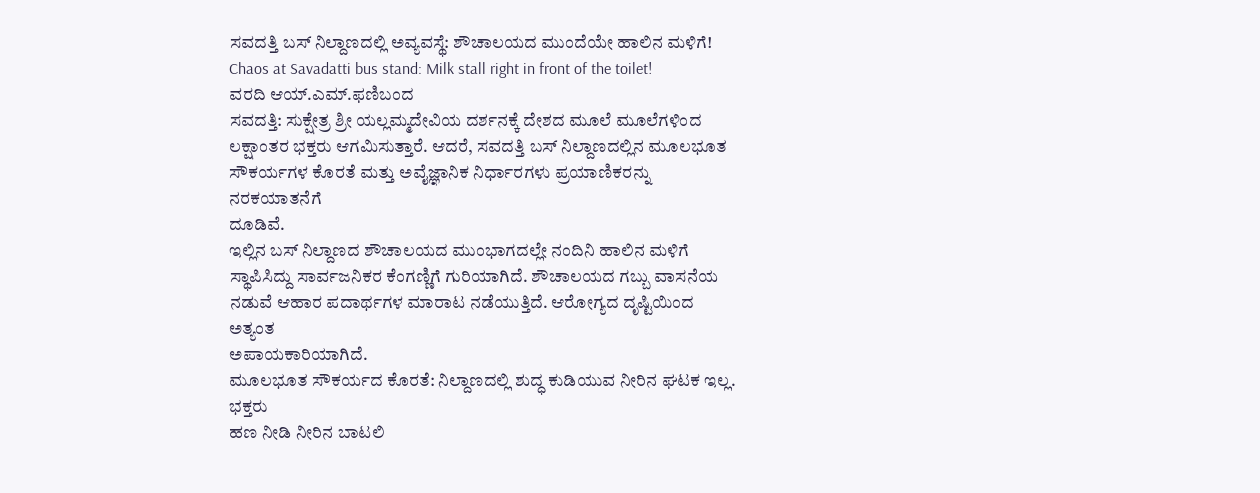ಸವದತ್ತಿ ಬಸ್ ನಿಲ್ದಾಣದಲ್ಲಿ ಅವ್ಯವಸ್ಥೆ: ಶೌಚಾಲಯದ ಮುಂದೆಯೇ ಹಾಲಿನ ಮಳಿಗೆ!
Chaos at Savadatti bus stand: Milk stall right in front of the toilet!
ವರದಿ ಆಯ್.ಎಮ್.ಫಣಿಬಂದ
ಸವದತ್ತಿ: ಸುಕ್ಷೇತ್ರ ಶ್ರೀ ಯಲ್ಲಮ್ಮದೇವಿಯ ದರ್ಶನಕ್ಕೆ ದೇಶದ ಮೂಲೆ ಮೂಲೆಗಳಿಂದ
ಲಕ್ಷಾಂತರ ಭಕ್ತರು ಆಗಮಿಸುತ್ತಾರೆ. ಆದರೆ, ಸವದತ್ತಿ ಬಸ್ ನಿಲ್ದಾಣದಲ್ಲಿನ ಮೂಲಭೂತ
ಸೌಕರ್ಯಗಳ ಕೊರತೆ ಮತ್ತು ಅವೈಜ್ಞಾನಿಕ ನಿರ್ಧಾರಗಳು ಪ್ರಯಾಣಿಕರನ್ನು ನರಕಯಾತನೆಗೆ
ದೂಡಿವೆ.
ಇಲ್ಲಿನ ಬಸ್ ನಿಲ್ದಾಣದ ಶೌಚಾಲಯದ ಮುಂಭಾಗದಲ್ಲೇ ನಂದಿನಿ ಹಾಲಿನ ಮಳಿಗೆ
ಸ್ಥಾಪಿಸಿದ್ದು ಸಾರ್ವಜನಿಕರ ಕೆಂಗಣ್ಣಿಗೆ ಗುರಿಯಾಗಿದೆ. ಶೌಚಾಲಯದ ಗಬ್ಬು ವಾಸನೆಯ
ನಡುವೆ ಆಹಾರ ಪದಾರ್ಥಗಳ ಮಾರಾಟ ನಡೆಯುತ್ತಿದೆ. ಆರೋಗ್ಯದ ದೃಷ್ಟಿಯಿಂದ ಅತ್ಯಂತ
ಅಪಾಯಕಾರಿಯಾಗಿದೆ.
ಮೂಲಭೂತ ಸೌಕರ್ಯದ ಕೊರತೆ: ನಿಲ್ದಾಣದಲ್ಲಿ ಶುದ್ಧ ಕುಡಿಯುವ ನೀರಿನ ಘಟಕ ಇಲ್ಲ. ಭಕ್ತರು
ಹಣ ನೀಡಿ ನೀರಿನ ಬಾಟಲಿ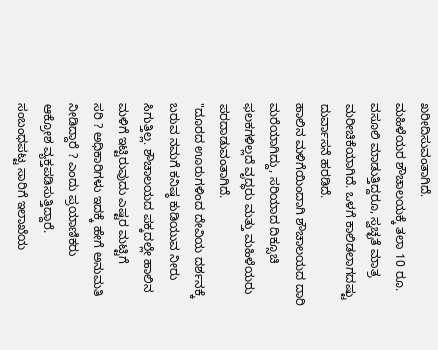ಖರೀದಿಸುವಂತಾಗಿದೆ.
ಮಹಿಳೆಯರ ಶೌಚಾಲಯಕ್ಕೆ ತಲಾ 10 ರೂ. ವಸೂಲಿ ಮಾಡುತ್ತಿದ್ದರೂ, ಸ್ವಚ್ಛತೆ ಮಾತ್ರ
ಮರೀಚಿಕೆಯಾಗಿದೆ. ಒಳಗೆ ಕಾಲಿಡಲಾಗದಷ್ಟು ದುರ್ವಾಸನೆ ಹರಡಿದೆ.
ಹಾಲಿನ ಮಳಿಗೆಯಿಂದಾಗಿ ಶೌಚಾಲಯದ ದಾರಿ ಮರೆಯಾಗಿದ್ದು, ಸರಿಯಾದ ದಿಕ್ಸೂಚಿ
ಫಲಕಗಳಿಲ್ಲದೆ ವೃದ್ಧರು ಮತ್ತು ಮಹಿಳೆಯರು ಪರದಾಡುವಂತಾಗಿದೆ.
"ದೂರದ ಊರುಗಳಿಂದ ದೇವಿಯ ದರ್ಶನಕ್ಕೆ ಬರುವ ನಮಗೆ ಕನಿಷ್ಠ ಕುಡಿಯುವ ನೀರು
ಸಿಗುತ್ತಿಲ್ಲ. ಶೌಚಾಲಯದ ಪಕ್ಕದಲ್ಲೇ ಹಾಲಿನ ಮಳಿಗೆ ಇಟ್ಟಿರುವುದು ಎಷ್ಟರ ಮಟ್ಟಿಗೆ
ಸರಿ ? ಅಧಿಕಾರಿಗಳು ಇದಕ್ಕೆ ಹೇಗೆ ಅನುಮತಿ ನೀಡಿದ್ದಾರೆ ? ಎಂದು ಪ್ರಯಾಣಿಕರು
ಆಕ್ರೋಶ ವ್ಯಕ್ತಪಡಿಸುತ್ತಿದ್ದಾರೆ.
ಸಂಬಂಧಪಟ್ಟ ಸಾರಿಗೆ ಇಲಾಖೆಯ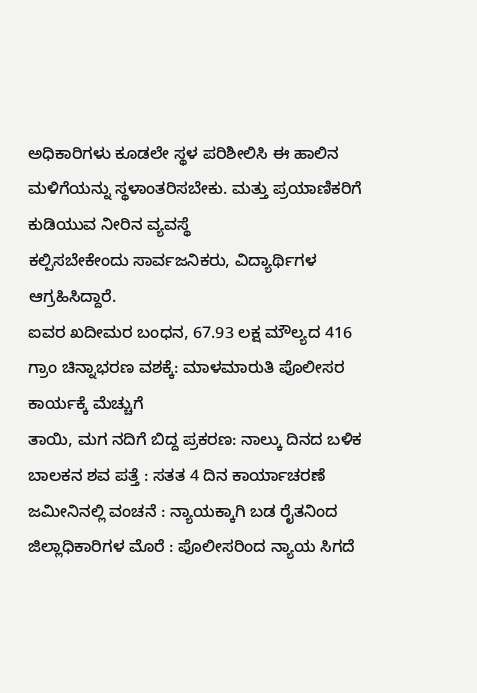ಅಧಿಕಾರಿಗಳು ಕೂಡಲೇ ಸ್ಥಳ ಪರಿಶೀಲಿಸಿ ಈ ಹಾಲಿನ
ಮಳಿಗೆಯನ್ನು ಸ್ಥಳಾಂತರಿಸಬೇಕು. ಮತ್ತು ಪ್ರಯಾಣಿಕರಿಗೆ ಕುಡಿಯುವ ನೀರಿನ ವ್ಯವಸ್ಥೆ
ಕಲ್ಪಿಸಬೇಕೇಂದು ಸಾರ್ವಜನಿಕರು, ವಿದ್ಯಾರ್ಥಿಗಳ ಆಗ್ರಹಿಸಿದ್ದಾರೆ.
ಐವರ ಖದೀಮರ ಬಂಧನ, 67.93 ಲಕ್ಷ ಮೌಲ್ಯದ 416 ಗ್ರಾಂ ಚಿನ್ನಾಭರಣ ವಶಕ್ಕೆ: ಮಾಳಮಾರುತಿ ಪೊಲೀಸರ ಕಾರ್ಯಕ್ಕೆ ಮೆಚ್ಚುಗೆ
ತಾಯಿ, ಮಗ ನದಿಗೆ ಬಿದ್ದ ಪ್ರಕರಣ: ನಾಲ್ಕು ದಿನದ ಬಳಿಕ ಬಾಲಕನ ಶವ ಪತ್ತೆ : ಸತತ 4 ದಿನ ಕಾರ್ಯಾಚರಣೆ
ಜಮೀನಿನಲ್ಲಿ ವಂಚನೆ : ನ್ಯಾಯಕ್ಕಾಗಿ ಬಡ ರೈತನಿಂದ ಜಿಲ್ಲಾಧಿಕಾರಿಗಳ ಮೊರೆ : ಪೊಲೀಸರಿಂದ ನ್ಯಾಯ ಸಿಗದೆ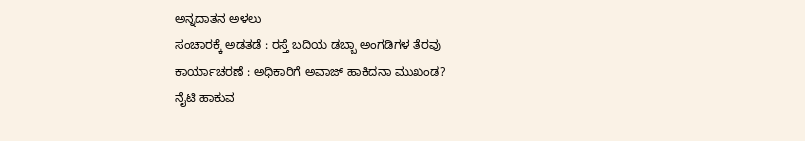ಅನ್ನದಾತನ ಅಳಲು
ಸಂಚಾರಕ್ಕೆ ಅಡತಡೆ : ರಸ್ತೆ ಬದಿಯ ಡಬ್ಬಾ ಅಂಗಡಿಗಳ ತೆರವು ಕಾರ್ಯಾಚರಣೆ : ಅಧಿಕಾರಿಗೆ ಅವಾಜ್ ಹಾಕಿದನಾ ಮುಖಂಡ?
ನೈಟಿ ಹಾಕುವ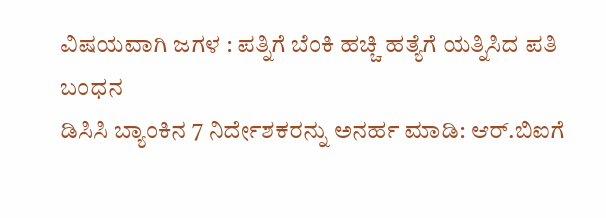ವಿಷಯವಾಗಿ ಜಗಳ : ಪತ್ನಿಗೆ ಬೆಂಕಿ ಹಚ್ಚಿ ಹತ್ಯೆಗೆ ಯತ್ನಿಸಿದ ಪತಿ ಬಂಧನ
ಡಿಸಿಸಿ ಬ್ಯಾಂಕಿನ 7 ನಿರ್ದೇಶಕರನ್ನು ಅನರ್ಹ ಮಾಡಿ: ಆರ್.ಬಿಐಗೆ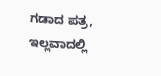ಗಡಾದ ಪತ್ರ, ಇಲ್ಲವಾದಲ್ಲಿ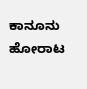ಕಾನೂನು ಹೋರಾಟ